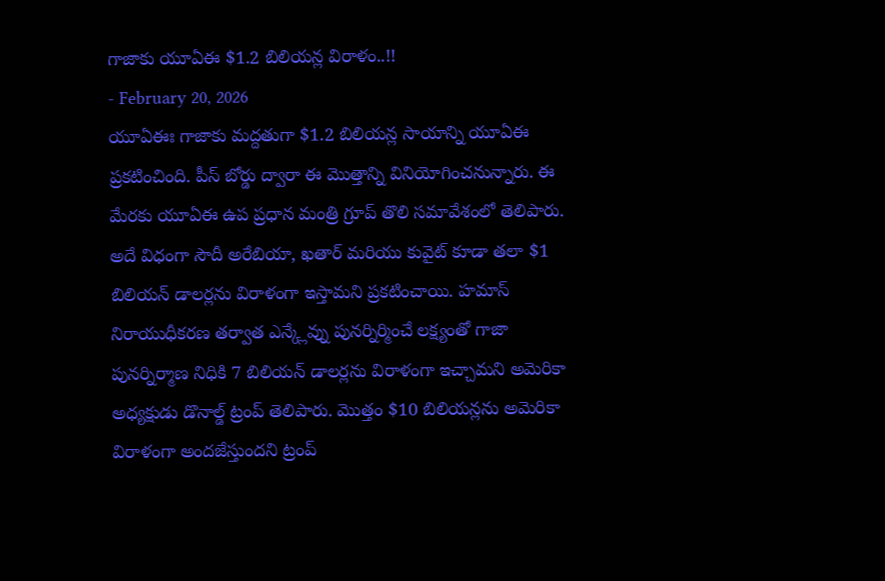గాజాకు యూఏఈ $1.2 బిలియన్ల విరాళం..!!
- February 20, 2026
యూఏఈః గాజాకు మద్దతుగా $1.2 బిలియన్ల సాయాన్ని యూఏఈ ప్రకటించింది. పీస్ బోర్డు ద్వారా ఈ మొత్తాన్ని వినియోగించనున్నారు. ఈ మేరకు యూఏఈ ఉప ప్రధాన మంత్రి గ్రూప్ తొలి సమావేశంలో తెలిపారు. అదే విధంగా సౌదీ అరేబియా, ఖతార్ మరియు కువైట్ కూడా తలా $1 బిలియన్ డాలర్లను విరాళంగా ఇస్తామని ప్రకటించాయి. హమాస్ నిరాయుధీకరణ తర్వాత ఎన్క్లేవ్ను పునర్నిర్మించే లక్ష్యంతో గాజా పునర్నిర్మాణ నిధికి 7 బిలియన్ డాలర్లను విరాళంగా ఇచ్చామని అమెరికా అధ్యక్షుడు డొనాల్డ్ ట్రంప్ తెలిపారు. మొత్తం $10 బిలియన్లను అమెరికా విరాళంగా అందజేస్తుందని ట్రంప్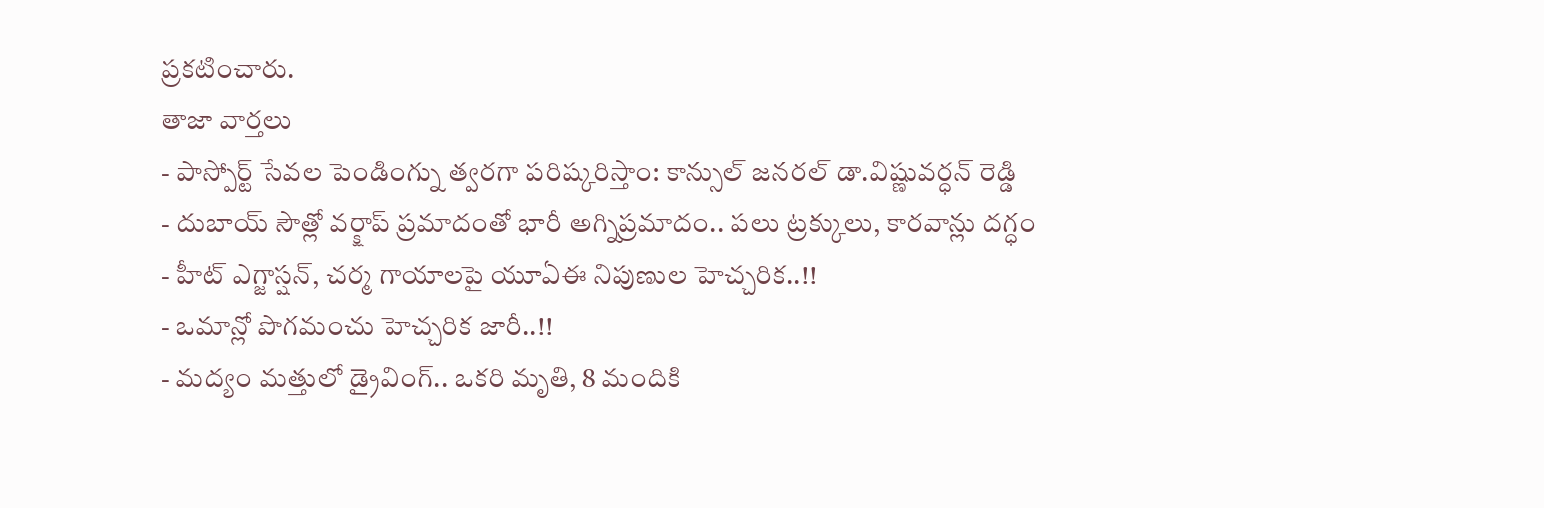ప్రకటించారు.
తాజా వార్తలు
- పాస్పోర్ట్ సేవల పెండింగ్ను త్వరగా పరిష్కరిస్తాం: కాన్సుల్ జనరల్ డా.విష్ణువర్ధన్ రెడ్డి
- దుబాయ్ సౌత్లో వర్క్షాప్ ప్రమాదంతో భారీ అగ్నిప్రమాదం.. పలు ట్రక్కులు, కారవాన్లు దగ్ధం
- హీట్ ఎగ్జాస్షన్, చర్మ గాయాలపై యూఏఈ నిపుణుల హెచ్చరిక..!!
- ఒమాన్లో పొగమంచు హెచ్చరిక జారీ..!!
- మద్యం మత్తులో డ్రైవింగ్.. ఒకరి మృతి, 8 మందికి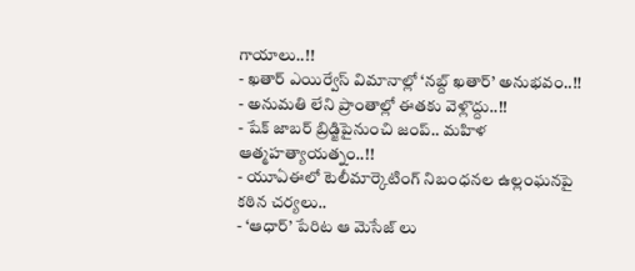గాయాలు..!!
- ఖతార్ ఎయిర్వేస్ విమానాల్లో ‘నబ్ద్ ఖతార్’ అనుభవం..!!
- అనుమతి లేని ప్రాంతాల్లో ఈతకు వెళ్లొద్దు..!!
- షేక్ జాబర్ బ్రిడ్జిపైనుంచి జంప్.. మహిళ ఆత్మహత్యాయత్నం..!!
- యూఏఈలో టెలీమార్కెటింగ్ నిబంధనల ఉల్లంఘనపై కఠిన చర్యలు..
- ‘ఆధార్’ పేరిట ఆ మెసేజ్ లు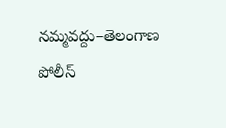నమ్మవద్దు–తెలంగాణ పోలీస్